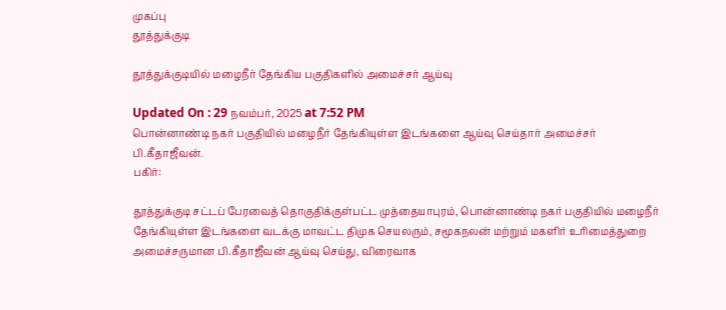முகப்பு
தூத்துக்குடி

தூத்துக்குடியில் மழைநீர் தேங்கிய பகுதிகளில் அமைச்சர் ஆய்வு

Updated On : 29 நவம்பர், 2025 at 7:52 PM
பொன்னாண்டி நகர் பகுதியில் மழைநீர் தேங்கியுள்ள இடங்களை ஆய்வு செய்தார் அமைச்சர் பி.கீதாஜீவன்.
பகிர்:

தூத்துக்குடி சட்டப் பேரவைத் தொகுதிக்குள்பட்ட முத்தையாபுரம், பொன்னாண்டி நகர் பகுதியில் மழைநீர் தேங்கியுள்ள இடங்களை வடக்கு மாவட்ட திமுக செயலரும், சமூகநலன் மற்றும் மகளிர் உரிமைத்துறை அமைச்சருமான பி.கீதாஜீவன் ஆய்வு செய்து, விரைவாக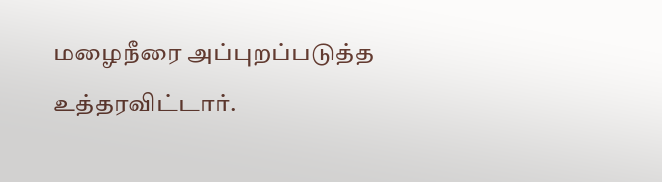மழைநீரை அப்புறப்படுத்த உத்தரவிட்டார்.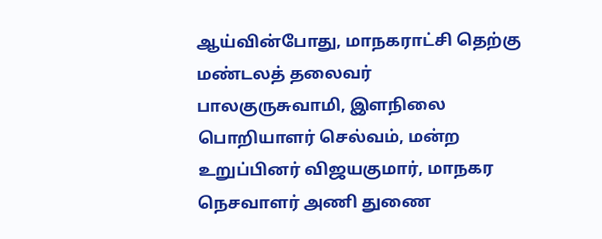ஆய்வின்போது, மாநகராட்சி தெற்கு மண்டலத் தலைவர் பாலகுருசுவாமி, இளநிலை பொறியாளர் செல்வம், மன்ற உறுப்பினர் விஜயகுமார், மாநகர நெசவாளர் அணி துணை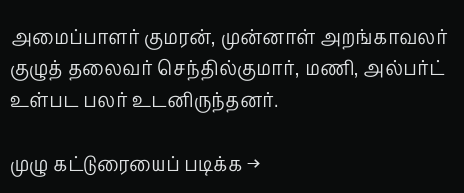அமைப்பாளர் குமரன், முன்னாள் அறங்காவலர் குழுத் தலைவர் செந்தில்குமார், மணி, அல்பர்ட் உள்பட பலர் உடனிருந்தனர்.

முழு கட்டுரையைப் படிக்க →